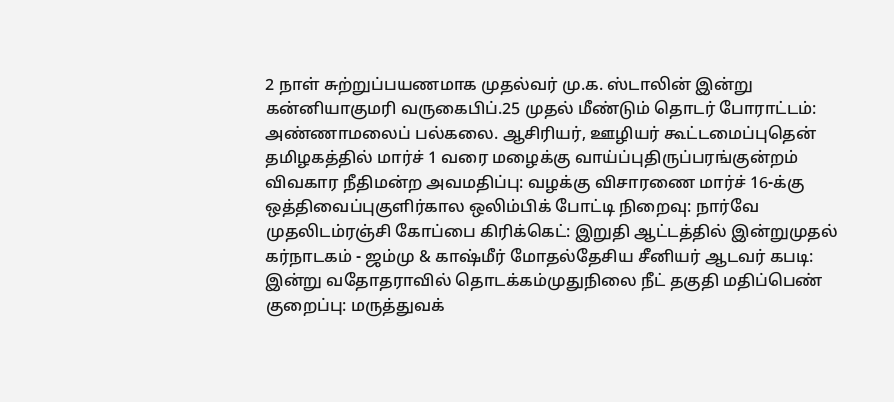2 நாள் சுற்றுப்பயணமாக முதல்வர் மு.க. ஸ்டாலின் இன்று கன்னியாகுமரி வருகைபிப்.25 முதல் மீண்டும் தொடர் போராட்டம்: அண்ணாமலைப் பல்கலை. ஆசிரியர், ஊழியர் கூட்டமைப்புதென் தமிழகத்தில் மார்ச் 1 வரை மழைக்கு வாய்ப்புதிருப்பரங்குன்றம் விவகார நீதிமன்ற அவமதிப்பு: வழக்கு விசாரணை மார்ச் 16-க்கு ஒத்திவைப்புகுளிர்கால ஒலிம்பிக் போட்டி நிறைவு: நார்வே முதலிடம்ரஞ்சி கோப்பை கிரிக்கெட்: இறுதி ஆட்டத்தில் இன்றுமுதல் கர்நாடகம் - ஜம்மு & காஷ்மீர் மோதல்தேசிய சீனியர் ஆடவர் கபடி: இன்று வதோதராவில் தொடக்கம்முதுநிலை நீட் தகுதி மதிப்பெண் குறைப்பு: மருத்துவக்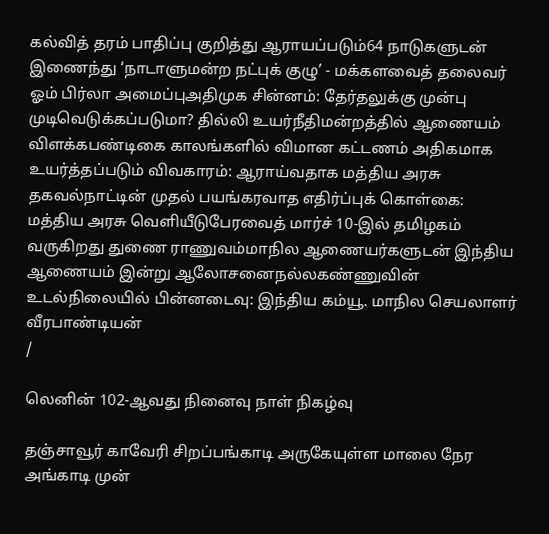கல்வித் தரம் பாதிப்பு குறித்து ஆராயப்படும்64 நாடுகளுடன் இணைந்து ‘நாடாளுமன்ற நட்புக் குழு’ - மக்களவைத் தலைவர் ஓம் பிர்லா அமைப்புஅதிமுக சின்னம்: தேர்தலுக்கு முன்பு முடிவெடுக்கப்படுமா? தில்லி உயர்நீதிமன்றத்தில் ஆணையம் விளக்கபண்டிகை காலங்களில் விமான கட்டணம் அதிகமாக உயர்த்தப்படும் விவகாரம்: ஆராய்வதாக மத்திய அரசு தகவல்நாட்டின் முதல் பயங்கரவாத எதிர்ப்புக் கொள்கை: மத்திய அரசு வெளியீடுபேரவைத் மார்ச் 10-இல் தமிழகம் வருகிறது துணை ராணுவம்மாநில ஆணையர்களுடன் இந்திய ஆணையம் இன்று ஆலோசனைநல்லகண்ணுவின் உடல்நிலையில் பின்னடைவு: இந்திய கம்யூ. மாநில செயலாளர் வீரபாண்டியன்
/

லெனின் 102-ஆவது நினைவு நாள் நிகழ்வு

தஞ்சாவூர் காவேரி சிறப்பங்காடி அருகேயுள்ள மாலை நேர அங்காடி முன்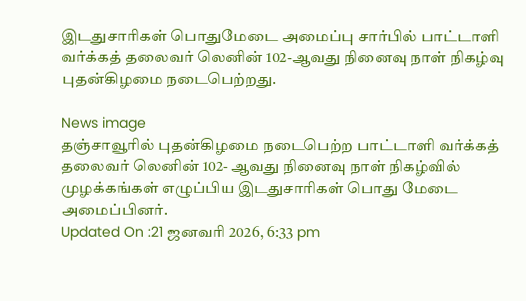இடதுசாரிகள் பொதுமேடை அமைப்பு சார்பில் பாட்டாளி வர்க்கத் தலைவர் லெனின் 102-ஆவது நினைவு நாள் நிகழ்வு புதன்கிழமை நடைபெற்றது.

News image
தஞ்சாவூரில் புதன்கிழமை நடைபெற்ற பாட்டாளி வர்க்கத் தலைவர் லெனின் 102- ஆவது நினைவு நாள் நிகழ்வில் முழக்கங்கள் எழுப்பிய இடதுசாரிகள் பொது மேடை அமைப்பினர்.
Updated On :21 ஜனவரி 2026, 6:33 pm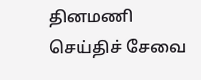தினமணி செய்திச் சேவை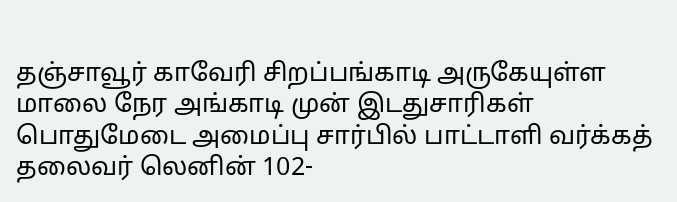தஞ்சாவூர் காவேரி சிறப்பங்காடி அருகேயுள்ள மாலை நேர அங்காடி முன் இடதுசாரிகள் பொதுமேடை அமைப்பு சார்பில் பாட்டாளி வர்க்கத் தலைவர் லெனின் 102-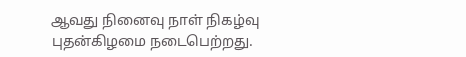ஆவது நினைவு நாள் நிகழ்வு புதன்கிழமை நடைபெற்றது.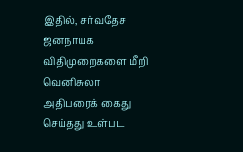இதில், சர்வதேச ஜனநாயக விதிமுறைகளை மீறி வெனிசுலா அதிபரைக் கைது செய்தது உள்பட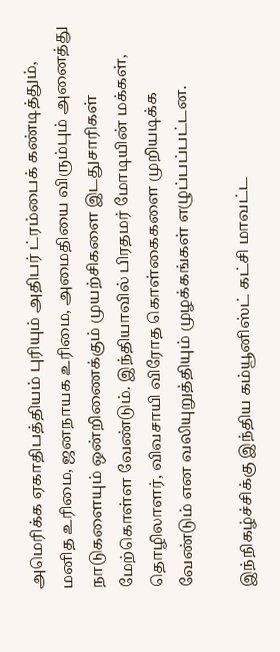அமெரிக்க ஏகாதிபத்தியம் புரியும் அதிபர் ட்ரம்பைக் கண்டித்தும், மனித உரிமை, ஜனநாயக உரிமை, அமைதியை விரும்பும் அனைத்து நாடுகளையும் ஒன்றிணைக்கும் முயற்சிகளை இடதுசாரிகள் மேற்கொள்ள வேண்டும். இந்தியாவில் பிரதமர் மோடியின் மக்கள், தொழிலாளர், விவசாயி விரோத கொள்கைகளை முறியடிக்க வேண்டும் என வலியுறுத்தியும் முழக்கங்கள் எழுப்பப்பட்டன.

இந்நிகழ்ச்சிக்கு இந்திய கம்யூனிஸ்ட் கட்சி மாவட்ட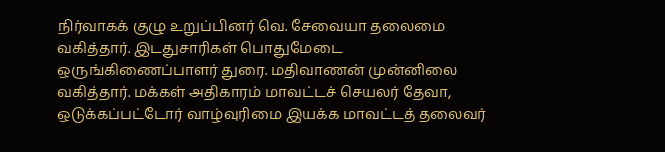நிர்வாகக் குழு உறுப்பினர் வெ. சேவையா தலைமை வகித்தார். இடதுசாரிகள் பொதுமேடை ஒருங்கிணைப்பாளர் துரை. மதிவாணன் முன்னிலை வகித்தார். மக்கள் அதிகாரம் மாவட்டச் செயலர் தேவா, ஒடுக்கப்பட்டோர் வாழ்வுரிமை இயக்க மாவட்டத் தலைவர்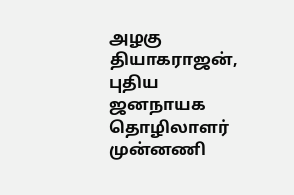அழகு தியாகராஜன், புதிய ஜனநாயக தொழிலாளர் முன்னணி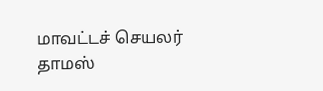மாவட்டச் செயலர் தாமஸ்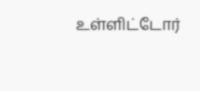உள்ளிட்டோர்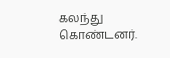கலந்து கொண்டனர்.